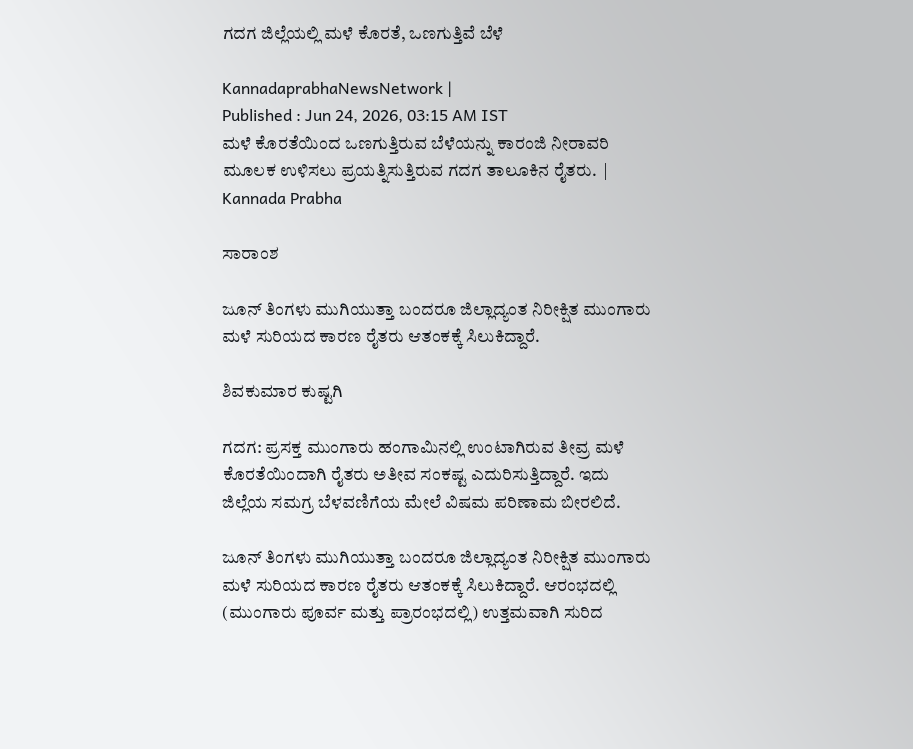ಗದಗ ಜಿಲ್ಲೆಯಲ್ಲಿ ಮಳೆ ಕೊರತೆ, ಒಣಗುತ್ತಿವೆ ಬೆಳೆ

KannadaprabhaNewsNetwork |
Published : Jun 24, 2026, 03:15 AM IST
ಮಳೆ ಕೊರತೆಯಿಂದ ಒಣಗುತ್ತಿರುವ ಬೆಳೆಯನ್ನು ಕಾರಂಜಿ ನೀರಾವರಿ ಮೂಲಕ ಉಳಿಸಲು ಪ್ರಯತ್ನಿಸುತ್ತಿರುವ ಗದಗ ತಾಲೂಕಿನ ರೈತರು.  | Kannada Prabha

ಸಾರಾಂಶ

ಜೂನ್ ತಿಂಗಳು ಮುಗಿಯುತ್ತಾ ಬಂದರೂ ಜಿಲ್ಲಾದ್ಯಂತ ನಿರೀಕ್ಷಿತ ಮುಂಗಾರು ಮಳೆ ಸುರಿಯದ ಕಾರಣ ರೈತರು ಆತಂಕಕ್ಕೆ ಸಿಲುಕಿದ್ದಾರೆ.

ಶಿವಕುಮಾರ ಕುಷ್ಟಗಿ

ಗದಗ: ಪ್ರಸಕ್ತ ಮುಂಗಾರು ಹಂಗಾಮಿನಲ್ಲಿ ಉಂಟಾಗಿರುವ ತೀವ್ರ ಮಳೆ ಕೊರತೆಯಿಂದಾಗಿ ರೈತರು ಅತೀವ ಸಂಕಷ್ಟ ಎದುರಿಸುತ್ತಿದ್ದಾರೆ. ಇದು ಜಿಲ್ಲೆಯ ಸಮಗ್ರ ಬೆಳವಣಿಗೆಯ ಮೇಲೆ ವಿಷಮ ಪರಿಣಾಮ ಬೀರಲಿದೆ.

ಜೂನ್ ತಿಂಗಳು ಮುಗಿಯುತ್ತಾ ಬಂದರೂ ಜಿಲ್ಲಾದ್ಯಂತ ನಿರೀಕ್ಷಿತ ಮುಂಗಾರು ಮಳೆ ಸುರಿಯದ ಕಾರಣ ರೈತರು ಆತಂಕಕ್ಕೆ ಸಿಲುಕಿದ್ದಾರೆ. ಆರಂಭದಲ್ಲಿ (ಮುಂಗಾರು ಪೂರ್ವ ಮತ್ತು ಪ್ರಾರಂಭದಲ್ಲಿ) ಉತ್ತಮವಾಗಿ ಸುರಿದ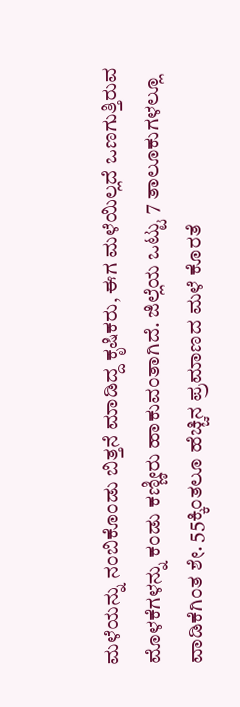ಮಳೆಯನ್ನು ನಂಬಿಕೊಂಡು ಬಿತ್ತನೆ ಮಾಡಿದ್ದ ಕೃಷಿಕರು, ಈಗ ಮಳೆಯಿಲ್ಲದೆ ಒಣಗುತ್ತಿರುವ ಮೊಳಕೆಗಳನ್ನು ಕಂಡು ಕಣ್ಣೀರು ಹಾಕುವಂತಾಗಿದೆ. ಜಿಲ್ಲೆಯ ಒಟ್ಟು 7 ತಾಲೂಕುಗಳಲ್ಲೂ ವಾಡಿಕೆಗಿಂತ ಶೇ. 55ಕ್ಕಿಂತಲೂ ಹೆಚ್ಚಿನ ಪ್ರಮಾಣದ ಮಳೆ ಕೊರತೆ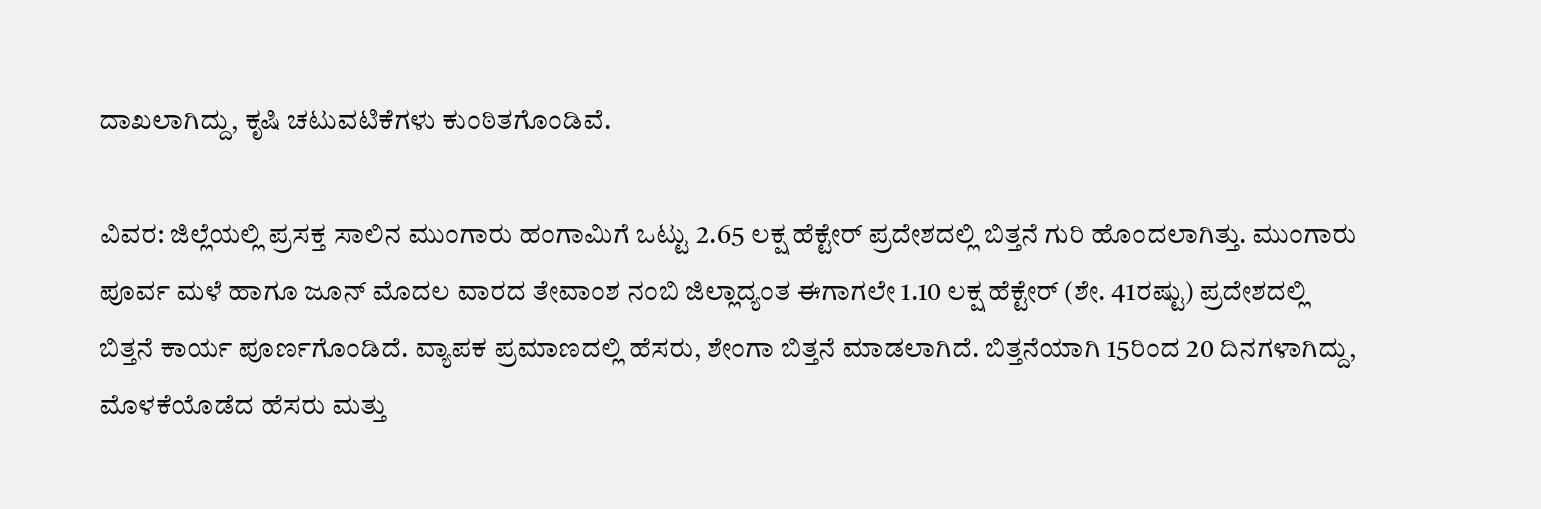ದಾಖಲಾಗಿದ್ದು, ಕೃಷಿ ಚಟುವಟಿಕೆಗಳು ಕುಂಠಿತಗೊಂಡಿವೆ.

ವಿವರ: ಜಿಲ್ಲೆಯಲ್ಲಿ ಪ್ರಸಕ್ತ ಸಾಲಿನ ಮುಂಗಾರು ಹಂಗಾಮಿಗೆ ಒಟ್ಟು 2.65 ಲಕ್ಷ ಹೆಕ್ಟೇರ್ ಪ್ರದೇಶದಲ್ಲಿ ಬಿತ್ತನೆ ಗುರಿ ಹೊಂದಲಾಗಿತ್ತು. ಮುಂಗಾರು ಪೂರ್ವ ಮಳೆ ಹಾಗೂ ಜೂನ್ ಮೊದಲ ವಾರದ ತೇವಾಂಶ ನಂಬಿ ಜಿಲ್ಲಾದ್ಯಂತ ಈಗಾಗಲೇ 1.10 ಲಕ್ಷ ಹೆಕ್ಟೇರ್ (ಶೇ. 41ರಷ್ಟು) ಪ್ರದೇಶದಲ್ಲಿ ಬಿತ್ತನೆ ಕಾರ್ಯ ಪೂರ್ಣಗೊಂಡಿದೆ. ವ್ಯಾಪಕ ಪ್ರಮಾಣದಲ್ಲಿ ಹೆಸರು, ಶೇಂಗಾ ಬಿತ್ತನೆ ಮಾಡಲಾಗಿದೆ. ಬಿತ್ತನೆಯಾಗಿ 15ರಿಂದ 20 ದಿನಗಳಾಗಿದ್ದು, ಮೊಳಕೆಯೊಡೆದ ಹೆಸರು ಮತ್ತು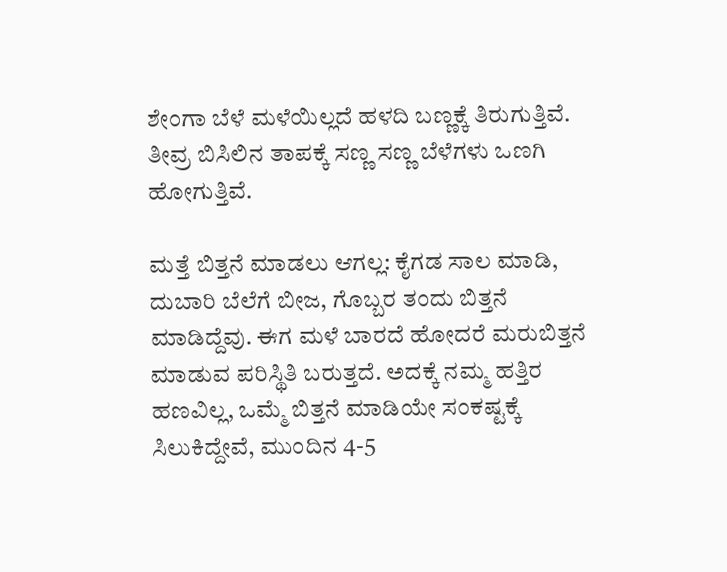ಶೇಂಗಾ ಬೆಳೆ ಮಳೆಯಿಲ್ಲದೆ ಹಳದಿ ಬಣ್ಣಕ್ಕೆ ತಿರುಗುತ್ತಿವೆ. ತೀವ್ರ ಬಿಸಿಲಿನ ತಾಪಕ್ಕೆ ಸಣ್ಣ ಸಣ್ಣ ಬೆಳೆಗಳು ಒಣಗಿ ಹೋಗುತ್ತಿವೆ.

ಮತ್ತೆ ಬಿತ್ತನೆ ಮಾಡಲು ಆಗಲ್ಲ: ಕೈಗಡ ಸಾಲ ಮಾಡಿ, ದುಬಾರಿ ಬೆಲೆಗೆ ಬೀಜ, ಗೊಬ್ಬರ ತಂದು ಬಿತ್ತನೆ ಮಾಡಿದ್ದೆವು. ಈಗ ಮಳೆ ಬಾರದೆ ಹೋದರೆ ಮರುಬಿತ್ತನೆ ಮಾಡುವ ಪರಿಸ್ಥಿತಿ ಬರುತ್ತದೆ. ಅದಕ್ಕೆ ನಮ್ಮ ಹತ್ತಿರ ಹಣವಿಲ್ಲ, ಒಮ್ಮೆ ಬಿತ್ತನೆ ಮಾಡಿಯೇ ಸಂಕಷ್ಟಕ್ಕೆ ಸಿಲುಕಿದ್ದೇವೆ, ಮುಂದಿನ 4-5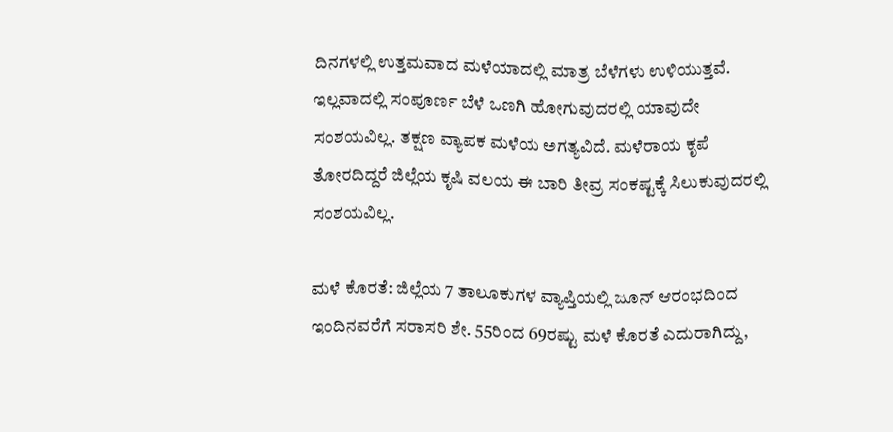ದಿನಗಳಲ್ಲಿ ಉತ್ತಮವಾದ ಮಳೆಯಾದಲ್ಲಿ ಮಾತ್ರ ಬೆಳೆಗಳು ಉಳಿಯುತ್ತವೆ. ಇಲ್ಲವಾದಲ್ಲಿ ಸಂಪೂರ್ಣ ಬೆಳೆ ಒಣಗಿ ಹೋಗುವುದರಲ್ಲಿ ಯಾವುದೇ ಸಂಶಯವಿಲ್ಲ. ತಕ್ಷಣ ವ್ಯಾಪಕ ಮಳೆಯ ಅಗತ್ಯವಿದೆ. ಮಳೆರಾಯ ಕೃಪೆ ತೋರದಿದ್ದರೆ ಜಿಲ್ಲೆಯ ಕೃಷಿ ವಲಯ ಈ ಬಾರಿ ತೀವ್ರ ಸಂಕಷ್ಟಕ್ಕೆ ಸಿಲುಕುವುದರಲ್ಲಿ ಸಂಶಯವಿಲ್ಲ.

ಮಳೆ ಕೊರತೆ: ಜಿಲ್ಲೆಯ 7 ತಾಲೂಕುಗಳ ವ್ಯಾಪ್ತಿಯಲ್ಲಿ ಜೂನ್ ಆರಂಭದಿಂದ ಇಂದಿನವರೆಗೆ ಸರಾಸರಿ ಶೇ. 55ರಿಂದ 69ರಷ್ಟು ಮಳೆ ಕೊರತೆ ಎದುರಾಗಿದ್ದು,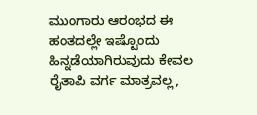ಮುಂಗಾರು ಆರಂಭದ ಈ ಹಂತದಲ್ಲೇ ಇಷ್ಟೊಂದು ಹಿನ್ನಡೆಯಾಗಿರುವುದು ಕೇವಲ ರೈತಾಪಿ ವರ್ಗ ಮಾತ್ರವಲ್ಲ,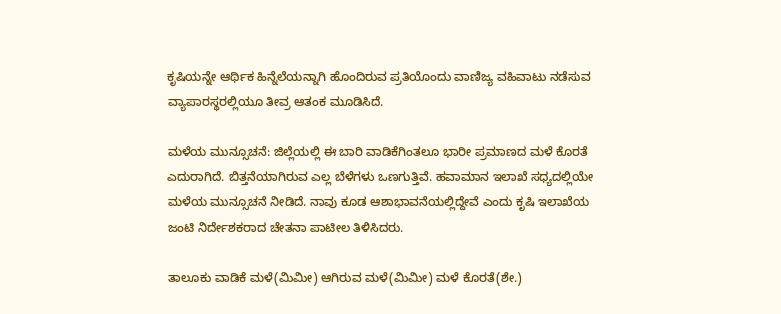ಕೃಷಿಯನ್ನೇ ಆರ್ಥಿಕ ಹಿನ್ನೆಲೆಯನ್ನಾಗಿ ಹೊಂದಿರುವ ಪ್ರತಿಯೊಂದು ವಾಣಿಜ್ಯ ವಹಿವಾಟು ನಡೆಸುವ ವ್ಯಾಪಾರಸ್ಥರಲ್ಲಿಯೂ ತೀವ್ರ ಆತಂಕ ಮೂಡಿಸಿದೆ.

ಮಳೆಯ ಮುನ್ಸೂಚನೆ: ಜಿಲ್ಲೆಯಲ್ಲಿ ಈ ಬಾರಿ ವಾಡಿಕೆಗಿಂತಲೂ ಭಾರೀ ಪ್ರಮಾಣದ ಮಳೆ ಕೊರತೆ ಎದುರಾಗಿದೆ. ಬಿತ್ತನೆಯಾಗಿರುವ ಎಲ್ಲ ಬೆಳೆಗಳು ಒಣಗುತ್ತಿವೆ. ಹವಾಮಾನ ಇಲಾಖೆ ಸಧ್ಯದಲ್ಲಿಯೇ ಮಳೆಯ ಮುನ್ಸೂಚನೆ ನೀಡಿದೆ. ನಾವು ಕೂಡ ಆಶಾಭಾವನೆಯಲ್ಲಿದ್ದೇವೆ ಎಂದು ಕೃಷಿ ಇಲಾಖೆಯ ಜಂಟಿ ನಿರ್ದೇಶಕರಾದ ಚೇತನಾ ಪಾಟೀಲ ತಿಳಿಸಿದರು.

ತಾಲೂಕು ವಾಡಿಕೆ ಮಳೆ(ಮಿಮೀ) ಆಗಿರುವ ಮಳೆ(ಮಿಮೀ) ಮಳೆ ಕೊರತೆ(ಶೇ.)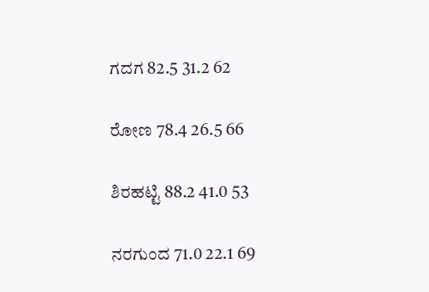ಗದಗ 82.5 31.2 62

ರೋಣ 78.4 26.5 66

ಶಿರಹಟ್ಟಿ 88.2 41.0 53

ನರಗುಂದ 71.0 22.1 69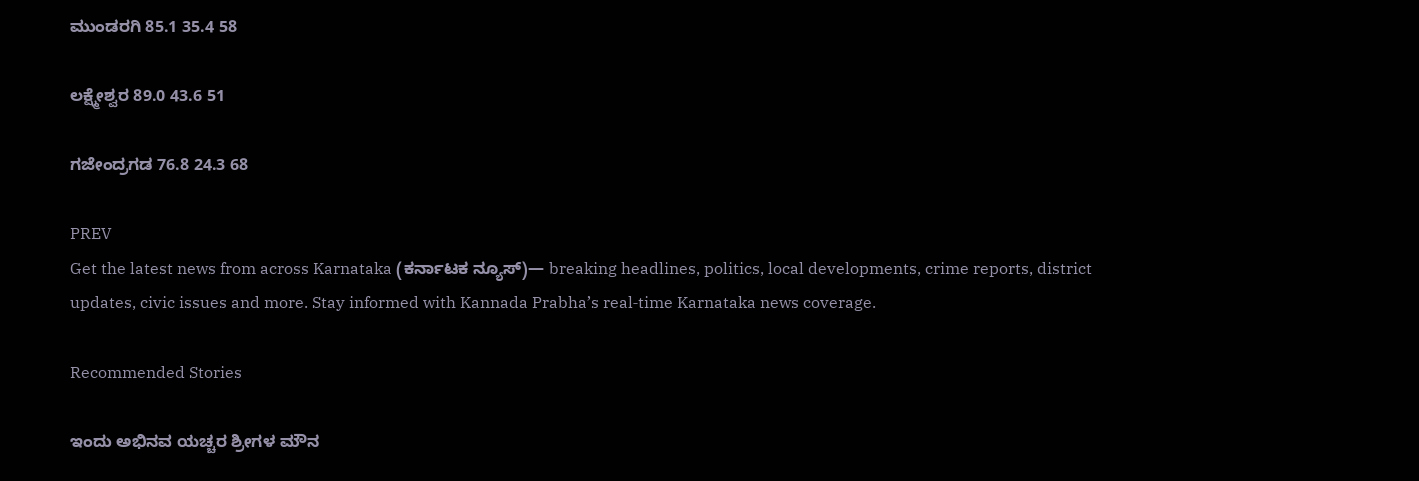ಮುಂಡರಗಿ 85.1 35.4 58

ಲಕ್ಷ್ಮೇಶ್ವರ 89.0 43.6 51

ಗಜೇಂದ್ರಗಡ 76.8 24.3 68

PREV
Get the latest news from across Karnataka (ಕರ್ನಾಟಕ ನ್ಯೂಸ್)— breaking headlines, politics, local developments, crime reports, district updates, civic issues and more. Stay informed with Kannada Prabha’s real‑time Karnataka news coverage.

Recommended Stories

ಇಂದು ಅಭಿನವ ಯಚ್ಚರ ಶ್ರೀಗಳ ಮೌನ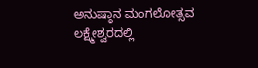ಅನುಷ್ಠಾನ ಮಂಗಲೋತ್ಸವ
ಲಕ್ಷ್ಮೇಶ್ವರದಲ್ಲಿ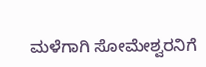ಮಳೆಗಾಗಿ ಸೋಮೇಶ್ವರನಿಗೆ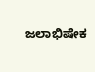ಜಲಾಭಿಷೇಕ